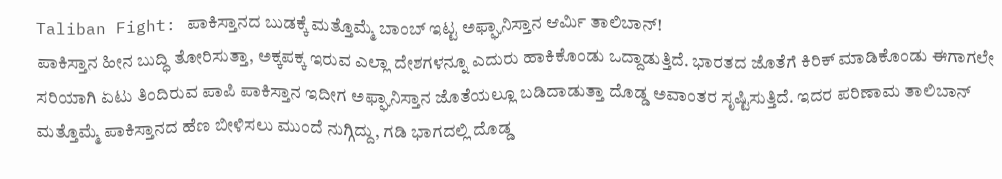Taliban Fight: ಪಾಕಿಸ್ತಾನದ ಬುಡಕ್ಕೆ ಮತ್ತೊಮ್ಮೆ ಬಾಂಬ್ ಇಟ್ಟ ಅಫ್ಘಾನಿಸ್ತಾನ ಆರ್ಮಿ ತಾಲಿಬಾನ್!
ಪಾಕಿಸ್ತಾನ ಹೀನ ಬುದ್ಧಿ ತೋರಿಸುತ್ತಾ, ಅಕ್ಕಪಕ್ಕ ಇರುವ ಎಲ್ಲಾ ದೇಶಗಳನ್ನೂ ಎದುರು ಹಾಕಿಕೊಂಡು ಒದ್ದಾಡುತ್ತಿದೆ. ಭಾರತದ ಜೊತೆಗೆ ಕಿರಿಕ್ ಮಾಡಿಕೊಂಡು ಈಗಾಗಲೇ ಸರಿಯಾಗಿ ಏಟು ತಿಂದಿರುವ ಪಾಪಿ ಪಾಕಿಸ್ತಾನ ಇದೀಗ ಅಫ್ಘಾನಿಸ್ತಾನ ಜೊತೆಯಲ್ಲೂ ಬಡಿದಾಡುತ್ತಾ ದೊಡ್ಡ ಅವಾಂತರ ಸೃಷ್ಟಿಸುತ್ತಿದೆ. ಇದರ ಪರಿಣಾಮ ತಾಲಿಬಾನ್ ಮತ್ತೊಮ್ಮೆ ಪಾಕಿಸ್ತಾನದ ಹೆಣ ಬೀಳಿಸಲು ಮುಂದೆ ನುಗ್ಗಿದ್ದು, ಗಡಿ ಭಾಗದಲ್ಲಿ ದೊಡ್ಡ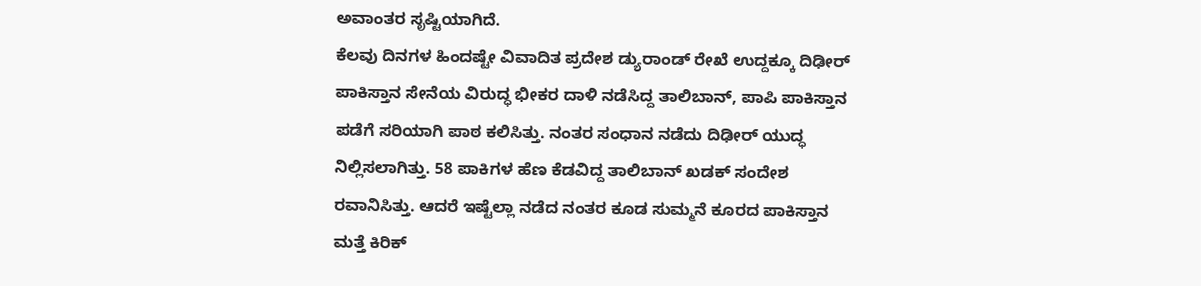ಅವಾಂತರ ಸೃಷ್ಟಿಯಾಗಿದೆ.
ಕೆಲವು ದಿನಗಳ ಹಿಂದಷ್ಟೇ ವಿವಾದಿತ ಪ್ರದೇಶ ಡ್ಯುರಾಂಡ್ ರೇಖೆ ಉದ್ದಕ್ಕೂ ದಿಢೀರ್ ಪಾಕಿಸ್ತಾನ ಸೇನೆಯ ವಿರುದ್ಧ ಭೀಕರ ದಾಳಿ ನಡೆಸಿದ್ದ ತಾಲಿಬಾನ್, ಪಾಪಿ ಪಾಕಿಸ್ತಾನ ಪಡೆಗೆ ಸರಿಯಾಗಿ ಪಾಠ ಕಲಿಸಿತ್ತು. ನಂತರ ಸಂಧಾನ ನಡೆದು ದಿಢೀರ್ ಯುದ್ಧ ನಿಲ್ಲಿಸಲಾಗಿತ್ತು. 58 ಪಾಕಿಗಳ ಹೆಣ ಕೆಡವಿದ್ದ ತಾಲಿಬಾನ್ ಖಡಕ್ ಸಂದೇಶ ರವಾನಿಸಿತ್ತು. ಆದರೆ ಇಷ್ಟೆಲ್ಲಾ ನಡೆದ ನಂತರ ಕೂಡ ಸುಮ್ಮನೆ ಕೂರದ ಪಾಕಿಸ್ತಾನ ಮತ್ತೆ ಕಿರಿಕ್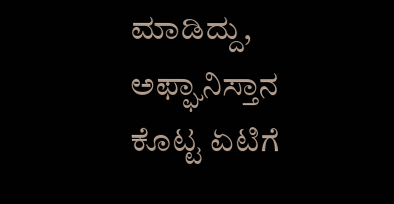ಮಾಡಿದ್ದು, ಅಫ್ಘಾನಿಸ್ತಾನ ಕೊಟ್ಟ ಏಟಿಗೆ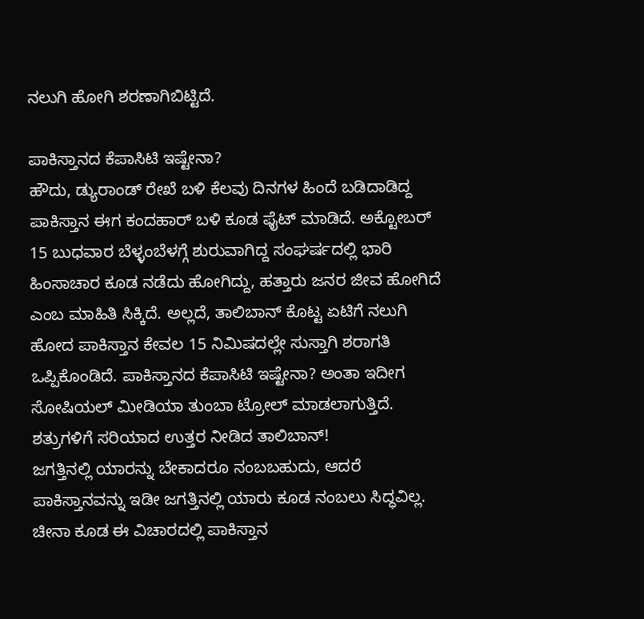ನಲುಗಿ ಹೋಗಿ ಶರಣಾಗಿಬಿಟ್ಟಿದೆ.

ಪಾಕಿಸ್ತಾನದ ಕೆಪಾಸಿಟಿ ಇಷ್ಟೇನಾ?
ಹೌದು, ಡ್ಯುರಾಂಡ್ ರೇಖೆ ಬಳಿ ಕೆಲವು ದಿನಗಳ ಹಿಂದೆ ಬಡಿದಾಡಿದ್ದ ಪಾಕಿಸ್ತಾನ ಈಗ ಕಂದಹಾರ್ ಬಳಿ ಕೂಡ ಫೈಟ್ ಮಾಡಿದೆ. ಅಕ್ಟೋಬರ್ 15 ಬುಧವಾರ ಬೆಳ್ಳಂಬೆಳಗ್ಗೆ ಶುರುವಾಗಿದ್ದ ಸಂಘರ್ಷದಲ್ಲಿ ಭಾರಿ ಹಿಂಸಾಚಾರ ಕೂಡ ನಡೆದು ಹೋಗಿದ್ದು, ಹತ್ತಾರು ಜನರ ಜೀವ ಹೋಗಿದೆ ಎಂಬ ಮಾಹಿತಿ ಸಿಕ್ಕಿದೆ. ಅಲ್ಲದೆ, ತಾಲಿಬಾನ್ ಕೊಟ್ಟ ಏಟಿಗೆ ನಲುಗಿ ಹೋದ ಪಾಕಿಸ್ತಾನ ಕೇವಲ 15 ನಿಮಿಷದಲ್ಲೇ ಸುಸ್ತಾಗಿ ಶರಾಗತಿ ಒಪ್ಪಿಕೊಂಡಿದೆ. ಪಾಕಿಸ್ತಾನದ ಕೆಪಾಸಿಟಿ ಇಷ್ಟೇನಾ? ಅಂತಾ ಇದೀಗ ಸೋಷಿಯಲ್ ಮೀಡಿಯಾ ತುಂಬಾ ಟ್ರೋಲ್ ಮಾಡಲಾಗುತ್ತಿದೆ.
ಶತ್ರುಗಳಿಗೆ ಸರಿಯಾದ ಉತ್ತರ ನೀಡಿದ ತಾಲಿಬಾನ್!
ಜಗತ್ತಿನಲ್ಲಿ ಯಾರನ್ನು ಬೇಕಾದರೂ ನಂಬಬಹುದು, ಆದರೆ ಪಾಕಿಸ್ತಾನವನ್ನು ಇಡೀ ಜಗತ್ತಿನಲ್ಲಿ ಯಾರು ಕೂಡ ನಂಬಲು ಸಿದ್ಧವಿಲ್ಲ. ಚೀನಾ ಕೂಡ ಈ ವಿಚಾರದಲ್ಲಿ ಪಾಕಿಸ್ತಾನ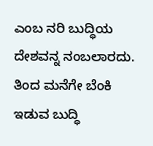ಎಂಬ ನರಿ ಬುದ್ಧಿಯ ದೇಶವನ್ನ ನಂಬಲಾರದು. ತಿಂದ ಮನೆಗೇ ಬೆಂಕಿ ಇಡುವ ಬುದ್ಧಿ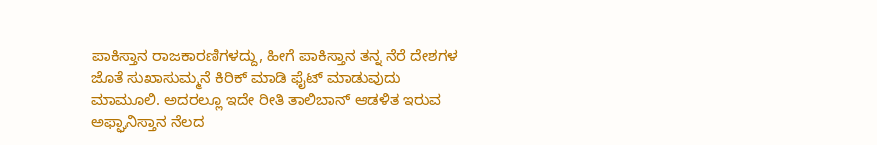ಪಾಕಿಸ್ತಾನ ರಾಜಕಾರಣಿಗಳದ್ದು, ಹೀಗೆ ಪಾಕಿಸ್ತಾನ ತನ್ನ ನೆರೆ ದೇಶಗಳ ಜೊತೆ ಸುಖಾಸುಮ್ಮನೆ ಕಿರಿಕ್ ಮಾಡಿ ಫೈಟ್ ಮಾಡುವುದು ಮಾಮೂಲಿ. ಅದರಲ್ಲೂ ಇದೇ ರೀತಿ ತಾಲಿಬಾನ್ ಆಡಳಿತ ಇರುವ ಅಫ್ಘಾನಿಸ್ತಾನ ನೆಲದ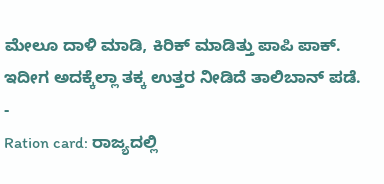ಮೇಲೂ ದಾಳಿ ಮಾಡಿ, ಕಿರಿಕ್ ಮಾಡಿತ್ತು ಪಾಪಿ ಪಾಕ್. ಇದೀಗ ಅದಕ್ಕೆಲ್ಲಾ ತಕ್ಕ ಉತ್ತರ ನೀಡಿದೆ ತಾಲಿಬಾನ್ ಪಡೆ.
-
Ration card: ರಾಜ್ಯದಲ್ಲಿ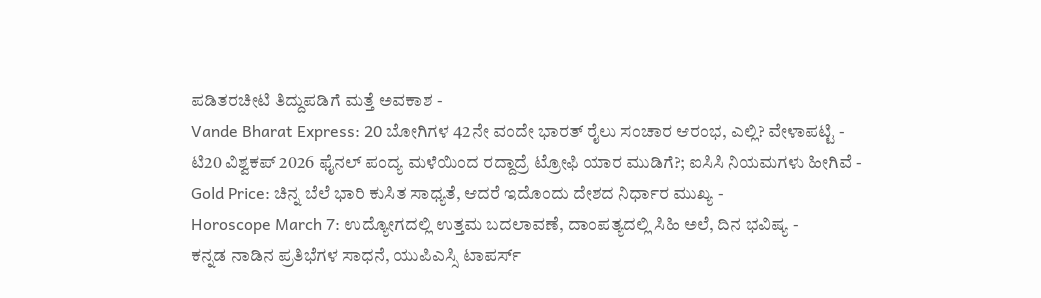ಪಡಿತರಚೀಟಿ ತಿದ್ದುಪಡಿಗೆ ಮತ್ತೆ ಅವಕಾಶ -
Vande Bharat Express: 20 ಬೋಗಿಗಳ 42ನೇ ವಂದೇ ಭಾರತ್ ರೈಲು ಸಂಚಾರ ಆರಂಭ, ಎಲ್ಲಿ? ವೇಳಾಪಟ್ಟಿ -
ಟಿ20 ವಿಶ್ವಕಪ್ 2026 ಫೈನಲ್ ಪಂದ್ಯ ಮಳೆಯಿಂದ ರದ್ದಾದ್ರೆ ಟ್ರೋಫಿ ಯಾರ ಮುಡಿಗೆ?; ಐಸಿಸಿ ನಿಯಮಗಳು ಹೀಗಿವೆ -
Gold Price: ಚಿನ್ನ ಬೆಲೆ ಭಾರಿ ಕುಸಿತ ಸಾಧ್ಯತೆ, ಆದರೆ ಇದೊಂದು ದೇಶದ ನಿರ್ಧಾರ ಮುಖ್ಯ -
Horoscope March 7: ಉದ್ಯೋಗದಲ್ಲಿ ಉತ್ತಮ ಬದಲಾವಣೆ, ದಾಂಪತ್ಯದಲ್ಲಿ ಸಿಹಿ ಅಲೆ, ದಿನ ಭವಿಷ್ಯ -
ಕನ್ನಡ ನಾಡಿನ ಪ್ರತಿಭೆಗಳ ಸಾಧನೆ, ಯುಪಿಎಸ್ಸಿ ಟಾಪರ್ಸ್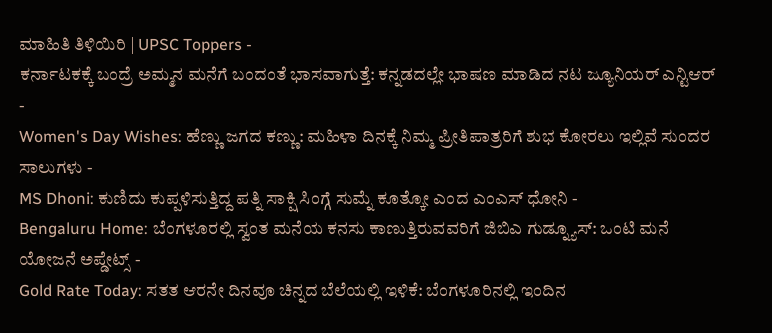ಮಾಹಿತಿ ತಿಳಿಯಿರಿ | UPSC Toppers -
ಕರ್ನಾಟಕಕ್ಕೆ ಬಂದ್ರೆ ಅಮ್ಮನ ಮನೆಗೆ ಬಂದಂತೆ ಭಾಸವಾಗುತ್ತೆ: ಕನ್ನಡದಲ್ಲೇ ಭಾಷಣ ಮಾಡಿದ ನಟ ಜ್ಯೂನಿಯರ್ ಎನ್ಟಿಆರ್ -
Women's Day Wishes: ಹೆಣ್ಣು ಜಗದ ಕಣ್ಣು: ಮಹಿಳಾ ದಿನಕ್ಕೆ ನಿಮ್ಮ ಪ್ರೀತಿಪಾತ್ರರಿಗೆ ಶುಭ ಕೋರಲು ಇಲ್ಲಿವೆ ಸುಂದರ ಸಾಲುಗಳು -
MS Dhoni: ಕುಣಿದು ಕುಪ್ಪಳಿಸುತ್ತಿದ್ದ ಪತ್ನಿ ಸಾಕ್ಷಿ ಸಿಂಗ್ಗೆ ಸುಮ್ನೆ ಕೂತ್ಕೋ ಎಂದ ಎಂಎಸ್ ಧೋನಿ -
Bengaluru Home: ಬೆಂಗಳೂರಲ್ಲಿ ಸ್ವಂತ ಮನೆಯ ಕನಸು ಕಾಣುತ್ತಿರುವವರಿಗೆ ಜಿಬಿಎ ಗುಡ್ನ್ಯೂಸ್: ಒಂಟಿ ಮನೆ ಯೋಜನೆ ಅಪ್ಡೇಟ್ಸ್ -
Gold Rate Today: ಸತತ ಆರನೇ ದಿನವೂ ಚಿನ್ನದ ಬೆಲೆಯಲ್ಲಿ ಇಳಿಕೆ: ಬೆಂಗಳೂರಿನಲ್ಲಿ ಇಂದಿನ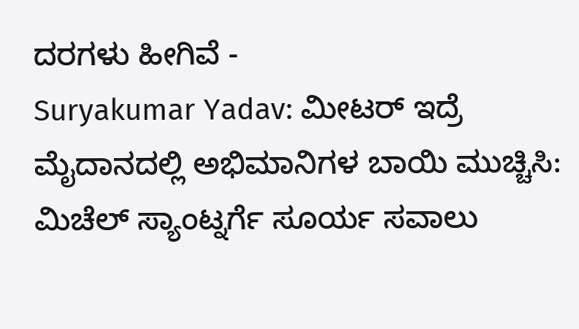ದರಗಳು ಹೀಗಿವೆ -
Suryakumar Yadav: ಮೀಟರ್ ಇದ್ರೆ ಮೈದಾನದಲ್ಲಿ ಅಭಿಮಾನಿಗಳ ಬಾಯಿ ಮುಚ್ಚಿಸಿ: ಮಿಚೆಲ್ ಸ್ಯಾಂಟ್ನರ್ಗೆ ಸೂರ್ಯ ಸವಾಲು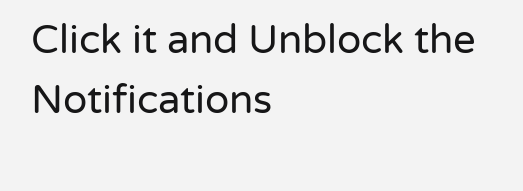Click it and Unblock the Notifications